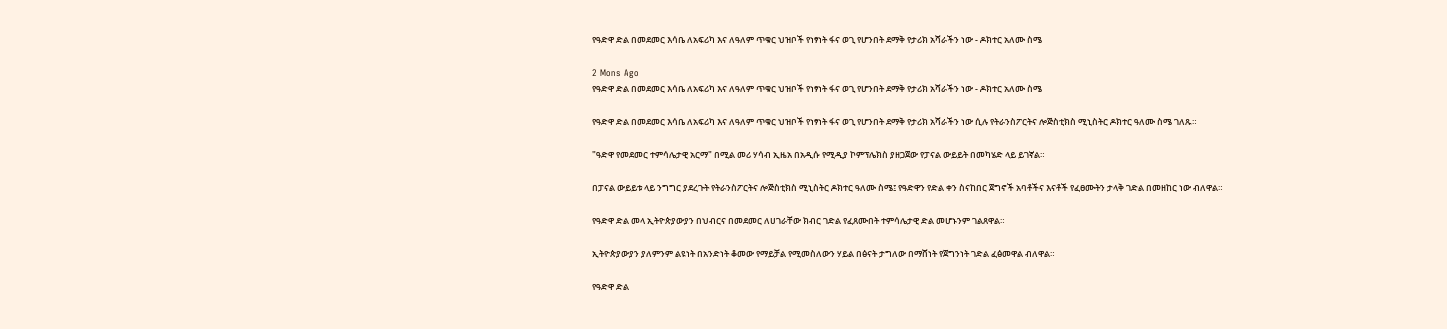የዓድዋ ድል በመደመር እሳቤ ለአፍሪካ እና ለዓለም ጥቁር ህዝቦች የነፃነት ፋና ወጊ የሆንበት ደማቅ የታሪክ አሻራችን ነው - ዶክተር አለሙ ስሜ

2 Mons Ago
የዓድዋ ድል በመደመር እሳቤ ለአፍሪካ እና ለዓለም ጥቁር ህዝቦች የነፃነት ፋና ወጊ የሆንበት ደማቅ የታሪክ አሻራችን ነው - ዶክተር አለሙ ስሜ

የዓድዋ ድል በመደመር እሳቤ ለአፍሪካ እና ለዓለም ጥቁር ህዝቦች የነፃነት ፋና ወጊ የሆንበት ደማቅ የታሪክ አሻራችን ነው ሲሉ የትራንስፖርትና ሎጅስቲክስ ሚኒስትር ዶክተር ዓለሙ ስሜ ገለጹ።

"ዓድዋ የመደመር ተምሳሌታዊ አርማ" በሚል መሪ ሃሳብ ኢዜአ በአዲሱ የሚዲያ ኮምፕሌክስ ያዘጋጀው የፓናል ውይይት በመካሄድ ላይ ይገኛል።

በፓናል ውይይቱ ላይ ንግግር ያደረጉት የትራንስፖርትና ሎጅስቲክስ ሚኒስትር ዶክተር ዓለሙ ስሜ፤ የዓድዋን የድል ቀን ስናከበር ጀግኖች አባቶችና እናቶች የፈፀሙትን ታላቅ ገድል በመዘከር ነው ብለዋል።

የዓድዋ ድል መላ ኢትዮጵያውያን በህብርና በመደመር ለሀገራቸው ክብር ገድል የፈጸሙበት ተምሳሌታዊ ድል መሆኑንም ገልጸዋል።

ኢትዮጵያውያን ያለምንም ልዩነት በአንድነት ቆመው የማይቻል የሚመስለውን ሃይል በፅናት ታግለው በማሸነት የጀግንነት ገድል ፈፅመዋል ብለዋል።

የዓድዋ ድል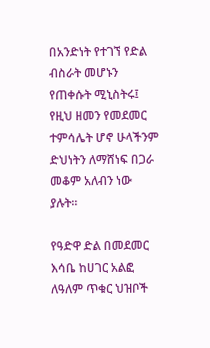በአንድነት የተገኘ የድል ብስራት መሆኑን የጠቀሱት ሚኒስትሩ፤ የዚህ ዘመን የመደመር ተምሳሌት ሆኖ ሁላችንም ድህነትን ለማሸነፍ በጋራ መቆም አለብን ነው ያሉት።

የዓድዋ ድል በመደመር እሳቤ ከሀገር አልፎ ለዓለም ጥቁር ህዝቦች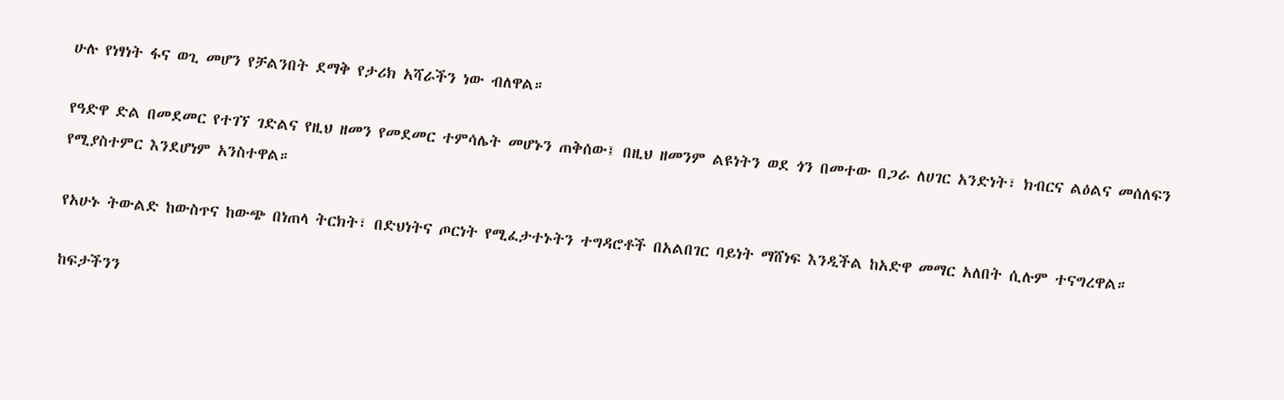ሁሉ የነፃነት ፋና ወጊ መሆን የቻልንበት ደማቅ የታሪክ አሻራችን ነው ብለዋል።

የዓድዋ ድል በመደመር የተገኘ ገድልና የዚህ ዘመን የመደመር ተምሳሌት መሆኑን ጠቅሰው፤ በዚህ ዘመንም ልዩነትን ወደ ጎን በመተው በጋራ ለሀገር አንድነት፣ ክብርና ልዕልና መሰለፍን የሚያስተምር እንደሆነም አንስተዋል።

የአሁኑ ትውልድ ከውስጥና ከውጭ በነጠላ ትርክት፣ በድህነትና ጦርነት የሚፈታተኑትን ተግዳሮቶች በአልበገር ባይነት ማሸነፍ እንዲችል ከአድዋ መማር አለበት ሲሉም ተናግረዋል።

ከፍታችንን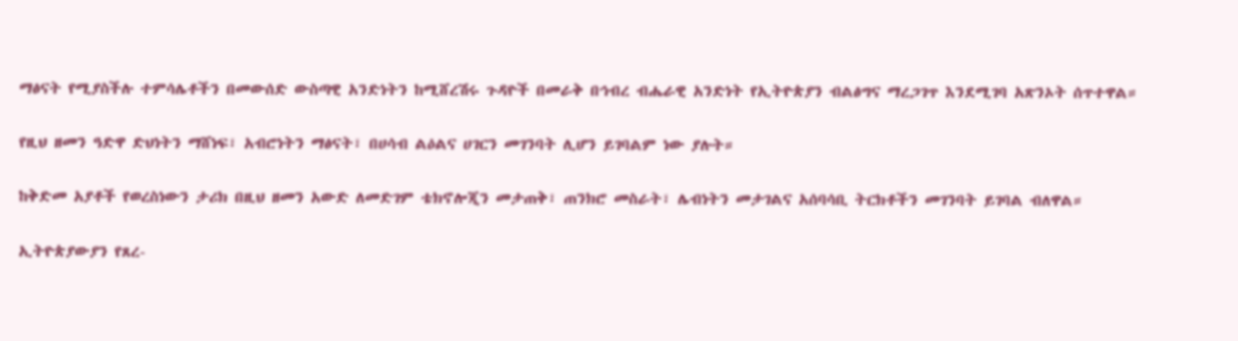ማፅናት የሚያስችሉ ተምሳሌቶችን በመውሰድ ውስጣዊ አንድነትን ከሚሸረሽሩ ጉዳዮች በመራቅ በኅብረ ብሔራዊ አንድነት የኢትዮጵያን ብልፅግና ማረጋገጥ እንደሚገባ አጽንኦት ሰጥተዋል።

የዚህ ዘመን ዓድዋ ድህነትን ማሸነፍ፣ አብሮነትን ማፅናት፣ በሀሳብ ልዕልና ሀገርን መገንባት ሊሆን ይገባልም ነው ያሉት።

ከቅድመ አያቶች የወረስነውን ታሪክ በዚህ ዘመን አውድ ለመድገም ቴክኖሎጂን መታጠቅ፣ ጠንክሮ መስራት፣ ሌብነትን መታገልና አሰባሳቢ ትርክቶችን መገንባት ይገባል ብለዋል።

ኢትዮጵያውያን የጸረ-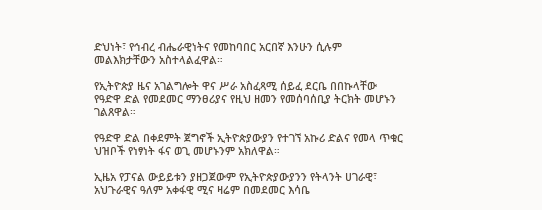ድህነት፣ የኅብረ ብሔራዊነትና የመከባበር አርበኛ እንሁን ሲሉም መልእክታቸውን አስተላልፈዋል።

የኢትዮጵያ ዜና አገልግሎት ዋና ሥራ አስፈጻሚ ሰይፈ ደርቤ በበኩላቸው የዓድዋ ድል የመደመር ማንፀሪያና የዚህ ዘመን የመሰባሰቢያ ትርክት መሆኑን ገልጸዋል።

የዓድዋ ድል በቀደምት ጀግኖች ኢትዮጵያውያን የተገኘ አኩሪ ድልና የመላ ጥቁር ህዝቦች የነፃነት ፋና ወጊ መሆኑንም አክለዋል።

ኢዜአ የፓናል ውይይቱን ያዘጋጀውም የኢትዮጵያውያንን የትላንት ሀገራዊ፣ አህጉራዊና ዓለም አቀፋዊ ሚና ዛሬም በመደመር እሳቤ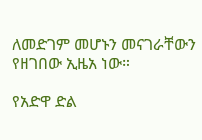ለመድገም መሆኑን መናገራቸውን የዘገበው ኢዜአ ነው።

የአድዋ ድል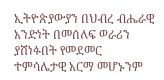ኢትዮጵያውያን በህብረ ብሔራዊ አንድነት በመሰለፍ ወራሪን ያሸነፉበት የመደመር ተምሳሌታዊ አርማ መሆኑንም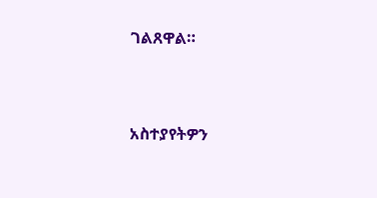ገልጸዋል።


አስተያየትዎን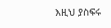እዚህ ያስፍሩ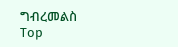ግብረመልስ
Top